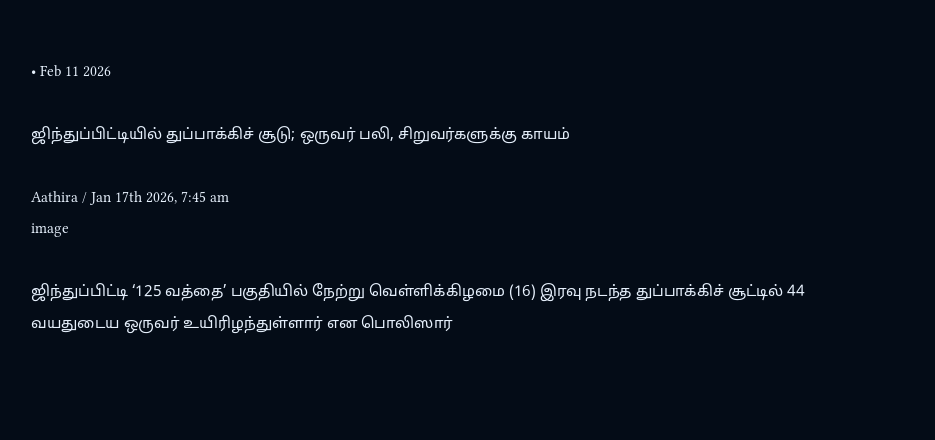• Feb 11 2026

ஜிந்துப்பிட்டியில் துப்பாக்கிச் சூடு; ஒருவர் பலி, சிறுவர்களுக்கு காயம்

Aathira / Jan 17th 2026, 7:45 am
image

ஜிந்துப்பிட்டி ‘125 வத்தை’ பகுதியில் நேற்று வெள்ளிக்கிழமை (16) இரவு நடந்த துப்பாக்கிச் சூட்டில் 44 வயதுடைய ஒருவர் உயிரிழந்துள்ளார் என பொலிஸார்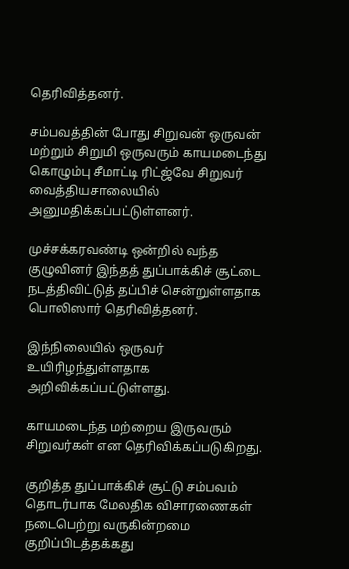தெரிவித்தனர்.

சம்பவத்தின் போது சிறுவன் ஒருவன் மற்றும் சிறுமி ஒருவரும் காயமடைந்து கொழும்பு சீமாட்டி ரிட்ஜ்வே சிறுவர் வைத்தியசாலையில் அனுமதிக்கப்பட்டுள்ளனர்.

முச்சக்கரவண்டி ஒன்றில் வந்த குழுவினர் இந்தத் துப்பாக்கிச் சூட்டை நடத்திவிட்டுத் தப்பிச் சென்றுள்ளதாக பொலிஸார் தெரிவித்தனர்.

இந்நிலையில் ஒருவர் உயிரிழந்துள்ளதாக அறிவிக்கப்பட்டுள்ளது.

காயமடைந்த மற்றைய இருவரும் சிறுவர்கள் என தெரிவிக்கப்படுகிறது.

குறித்த துப்பாக்கிச் சூட்டு சம்பவம் தொடர்பாக மேலதிக விசாரணைகள் நடைபெற்று வருகின்றமை குறிப்பிடத்தக்கது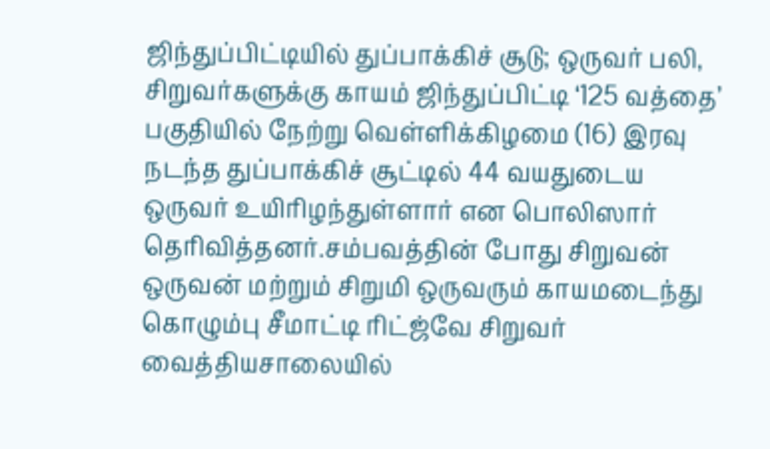ஜிந்துப்பிட்டியில் துப்பாக்கிச் சூடு; ஒருவர் பலி, சிறுவர்களுக்கு காயம் ஜிந்துப்பிட்டி ‘125 வத்தை’ பகுதியில் நேற்று வெள்ளிக்கிழமை (16) இரவு நடந்த துப்பாக்கிச் சூட்டில் 44 வயதுடைய ஒருவர் உயிரிழந்துள்ளார் என பொலிஸார் தெரிவித்தனர்.சம்பவத்தின் போது சிறுவன் ஒருவன் மற்றும் சிறுமி ஒருவரும் காயமடைந்து கொழும்பு சீமாட்டி ரிட்ஜ்வே சிறுவர் வைத்தியசாலையில்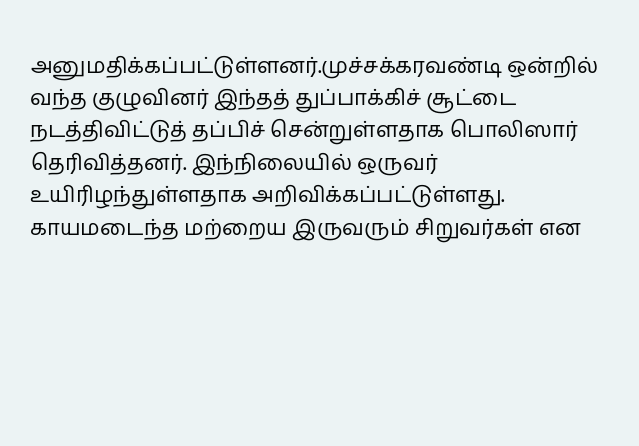அனுமதிக்கப்பட்டுள்ளனர்.முச்சக்கரவண்டி ஒன்றில் வந்த குழுவினர் இந்தத் துப்பாக்கிச் சூட்டை நடத்திவிட்டுத் தப்பிச் சென்றுள்ளதாக பொலிஸார் தெரிவித்தனர். இந்நிலையில் ஒருவர் உயிரிழந்துள்ளதாக அறிவிக்கப்பட்டுள்ளது. காயமடைந்த மற்றைய இருவரும் சிறுவர்கள் என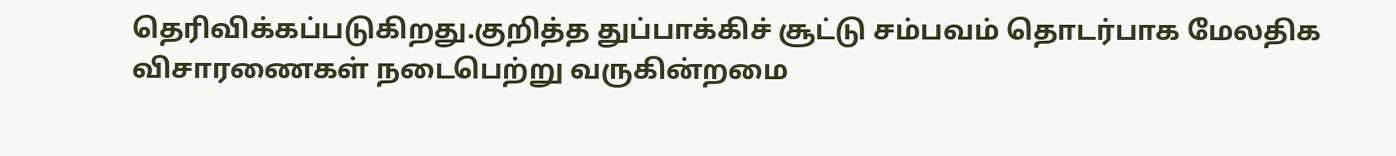தெரிவிக்கப்படுகிறது.குறித்த துப்பாக்கிச் சூட்டு சம்பவம் தொடர்பாக மேலதிக விசாரணைகள் நடைபெற்று வருகின்றமை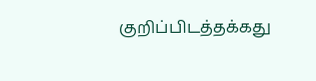குறிப்பிடத்தக்கது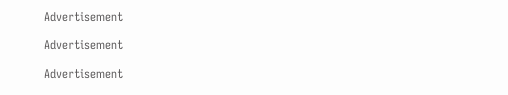Advertisement

Advertisement

Advertisement